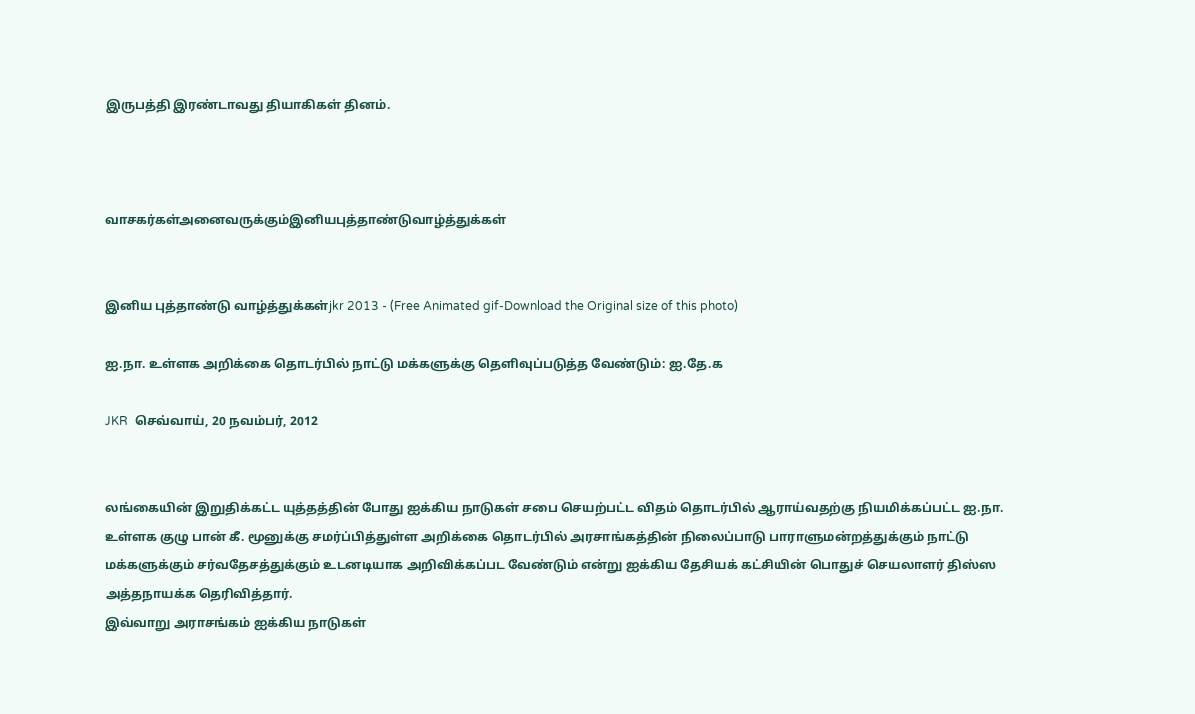இருபத்தி இரண்டாவது தியாகிகள் தினம்.



வாசகர்கள்அனைவருக்கும்இனியபுத்தாண்டுவாழ்த்துக்கள்


இனிய புத்தாண்டு வாழ்த்துக்கள்jkr 2013 - (Free Animated gif-Download the Original size of this photo)

ஐ.நா. உள்ளக அறிக்கை தொடர்பில் நாட்டு மக்களுக்கு தெளிவுப்படுத்த வேண்டும்: ஐ.தே.க

JKR  செவ்வாய், 20 நவம்பர், 2012


லங்கையின் இறுதிக்கட்ட யுத்தத்தின் போது ஐக்கிய நாடுகள் சபை செயற்பட்ட விதம் தொடர்பில் ஆராய்வதற்கு நியமிக்கப்பட்ட ஐ.நா. உள்ளக குழு பான் கீ. மூனுக்கு சமர்ப்பித்துள்ள அறிக்கை தொடர்பில் அரசாங்கத்தின் நிலைப்பாடு பாராளுமன்றத்துக்கும் நாட்டு மக்களுக்கும் சர்வதேசத்துக்கும் உடனடியாக அறிவிக்கப்பட வேண்டும் என்று ஐக்கிய தேசியக் கட்சியின் பொதுச் செயலாளர் திஸ்ஸ அத்தநாயக்க தெரிவித்தார்.
இவ்வாறு அராசங்கம் ஐக்கிய நாடுகள்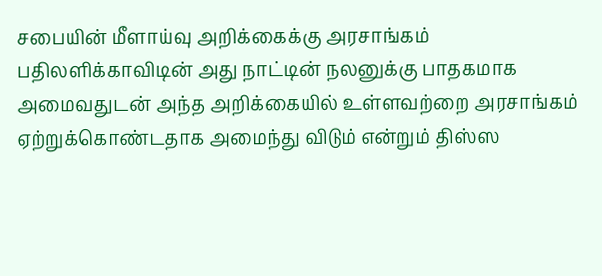சபையின் மீளாய்வு அறிக்கைக்கு அரசாங்கம் பதிலளிக்காவிடின் அது நாட்டின் நலனுக்கு பாதகமாக அமைவதுடன் அந்த அறிக்கையில் உள்ளவற்றை அரசாங்கம் ஏற்றுக்கொண்டதாக அமைந்து விடும் என்றும் திஸ்ஸ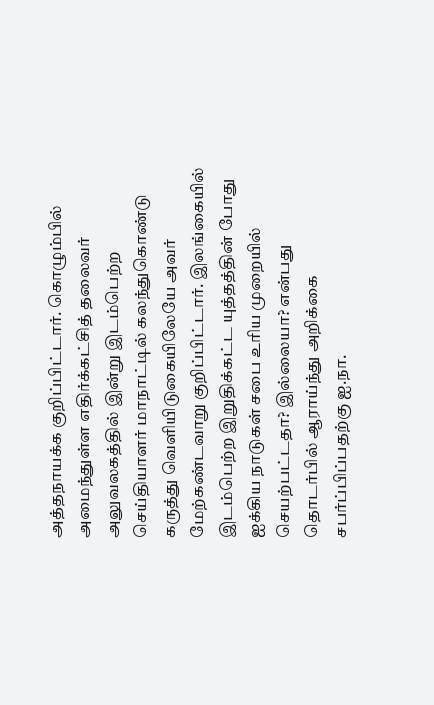அத்தநாயக்க குறிப்பிட்டார். கொழும்பில் அமைந்துள்ள எதிர்க்கட்சித் தலைவர் அலுவலகத்தில் இன்று இடம்பெற்ற செய்தியாளர் மாநாட்டில் கலந்துகொண்டு கருத்து வெளியிடுகையிலேயே அவர் மேற்கண்டவாறு குறிப்பிட்டார். இலங்கையில் இடம்பெற்ற இறுதிக்கட்ட யுத்தத்தின் போது ஐக்கிய நாடுகள் சபை உரிய முறையில் செயற்பட்டதா? இல்லையா? என்பது தொடர்பில் ஆராய்ந்து அறிக்கை சபர்ப்பிப்பதற்கு ஐ.நா.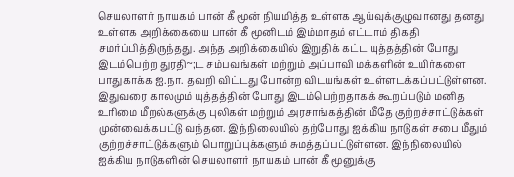செயலாளர் நாயகம் பான் கீ மூன் நியமித்த உள்ளக ஆய்வுக்குழுவானது தனது உள்ளக அறிக்கையை பான் கீ மூனிடம் இம்மாதம் எட்டாம் திகதி சமர்ப்பித்திருந்தது. அந்த அறிக்கையில் இறுதிக் கட்ட யுத்தத்தின் போது இடம்பெற்ற துரதி~;ட சம்பவங்கள் மற்றும் அப்பாவி மக்களின் உயிர்களை பாதுகாக்க ஐ.நா. தவறி விட்டது போன்ற விடயங்கள் உள்ளடக்கப்பட்டுள்ளன. இதுவரை காலமும் யுத்தத்தின் போது இடம்பெற்றதாகக் கூறப்படும் மனித உரிமை மீறல்களுக்கு புலிகள் மற்றும் அரசாங்கத்தின் மீதே குற்றச்சாட்டுக்கள் முன்வைக்கபட்டு வந்தன. இந்நிலையில் தற்போது ஐக்கிய நாடுகள் சபை மீதும் குற்றச்சாட்டுக்களும் பொறுப்புக்களும் சுமத்தப்பட்டுள்ளன. இந்நிலையில் ஐக்கிய நாடுகளின் செயலாளர் நாயகம் பான் கீ மூனுக்கு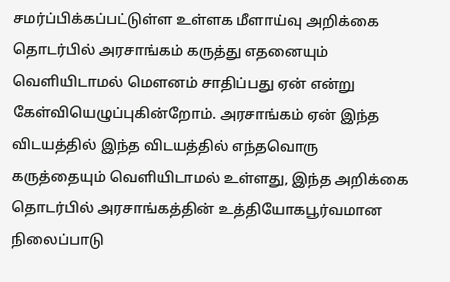சமர்ப்பிக்கப்பட்டுள்ள உள்ளக மீளாய்வு அறிக்கை தொடர்பில் அரசாங்கம் கருத்து எதனையும் வெளியிடாமல் மௌனம் சாதிப்பது ஏன் என்று கேள்வியெழுப்புகின்றோம். அரசாங்கம் ஏன் இந்த விடயத்தில் இந்த விடயத்தில் எந்தவொரு கருத்தையும் வெளியிடாமல் உள்ளது, இந்த அறிக்கை தொடர்பில் அரசாங்கத்தின் உத்தியோகபூர்வமான நிலைப்பாடு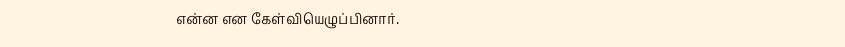என்ன என கேள்வியெழுப்பினார்.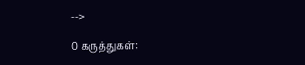-->

0 கருத்துகள்: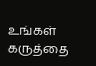உங்கள் கருத்தை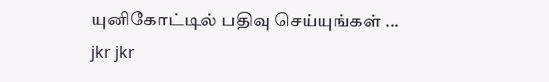யுனிகோட்டில் பதிவு செய்யுங்கள் ...
jkr jkr